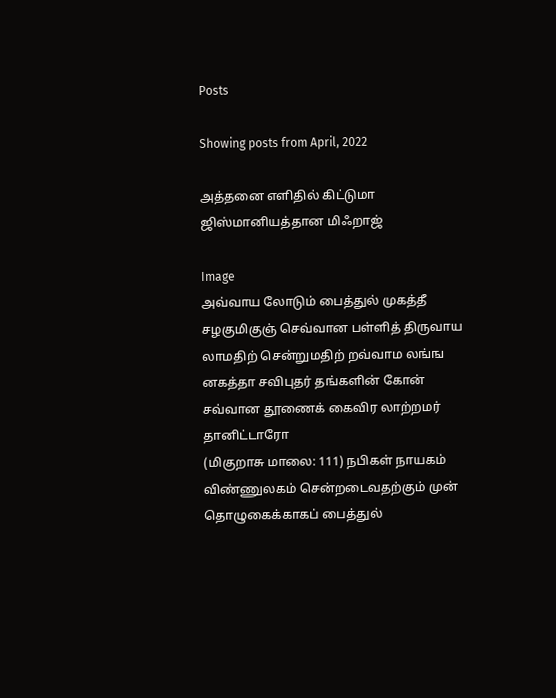Posts

Showing posts from April, 2022

அத்தனை எளிதில் கிட்டுமா ஜிஸ்மானியத்தான மிஃறாஜ்

Image
அவ்வாய லோடும் பைத்துல் முகத்தீ சழகுமிகுஞ் செவ்வான பள்ளித் திருவாய லாமதிற் சென்றுமதிற் றவ்வாம லங்ங னகத்தா சவிபுதர் தங்களின் கோன் சவ்வான தூணைக் கைவிர லாற்றமர் தானிட்டாரோ                                                                                     (மிகுறாசு மாலை: 111) நபிகள் நாயகம் விண்ணுலகம் சென்றடைவதற்கும் முன் தொழுகைக்காகப் பைத்துல்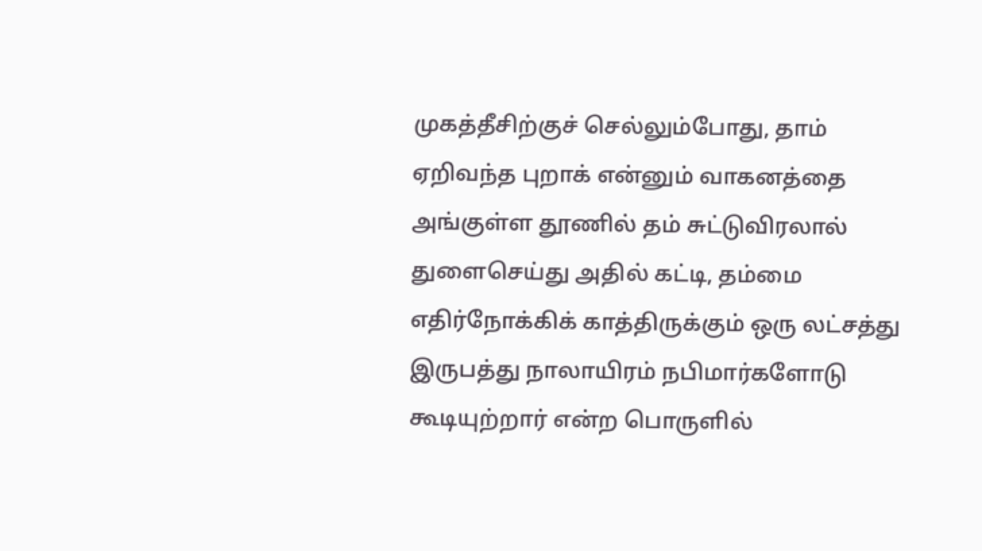முகத்தீசிற்குச் செல்லும்போது, தாம் ஏறிவந்த புறாக் என்னும் வாகனத்தை அங்குள்ள தூணில் தம் சுட்டுவிரலால் துளைசெய்து அதில் கட்டி, தம்மை எதிர்நோக்கிக் காத்திருக்கும் ஒரு லட்சத்து இருபத்து நாலாயிரம் நபிமார்களோடு கூடியுற்றார் என்ற பொருளில்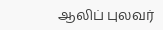ஆலிப் புலவர்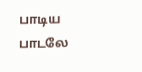பாடிய பாடலே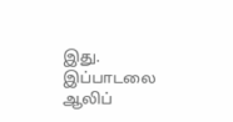இது. இப்பாடலை ஆலிப்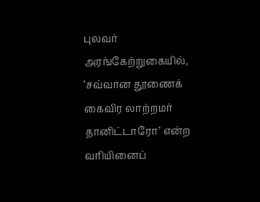புலவர் அரங்கேற்றுகையில், ‘சவ்வான தூணைக் கைவிர லாற்றமர் தானிட்டாரோ’ என்ற வரியினைப்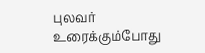புலவர் உரைக்கும்போது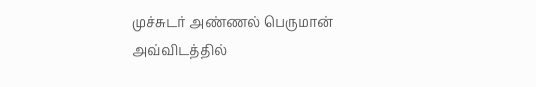முச்சுடர் அண்ணல் பெருமான் அவ்விடத்தில்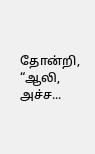தோன்றி, “ஆலி, அச்ச...